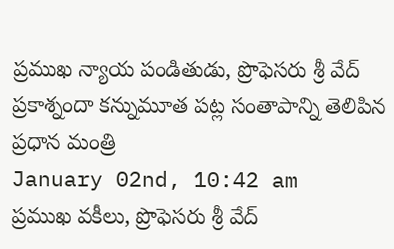ప్రముఖ న్యాయ పండితుడు, ప్రొఫెసరు శ్రీ వేద్ ప్రకాశ్నందా కన్నుమూత పట్ల సంతాపాన్ని తెలిపిన ప్రధాన మంత్రి
January 02nd, 10:42 am
ప్రముఖ వకీలు, ప్రొఫెసరు శ్రీ వేద్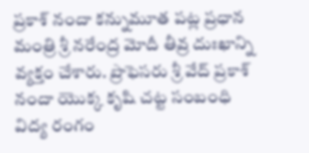ప్రకాశ్ నందా కన్నుమూత పట్ల ప్రధాన మంత్రి శ్రీ నరేంద్ర మోదీ తీవ్ర దుఃఖాన్ని వ్యక్తం చేశారు. ప్రొఫెసరు శ్రీ వేద్ ప్రకాశ్ నందా యొక్క కృషి చట్ట సంబంధి విద్య రంగం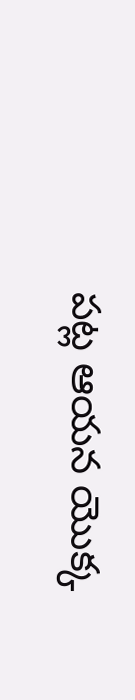పట్ల ఆయన యొక్క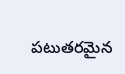పటుతరమైన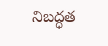నిబద్ధత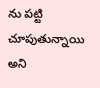ను పట్టి చూపుతున్నాయి అని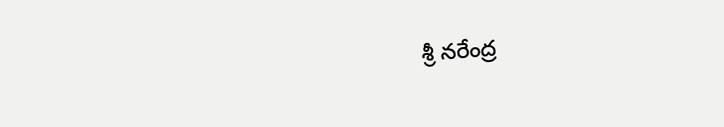శ్రీ నరేంద్ర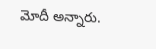మోదీ అన్నారు.